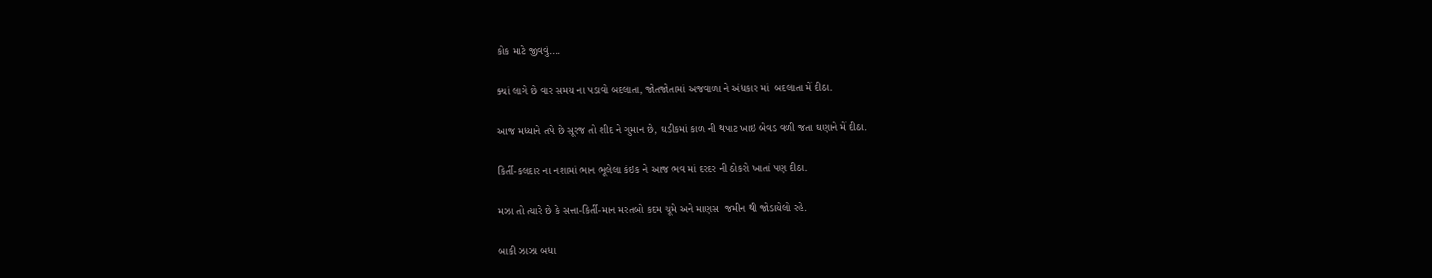કોક માટે જીવવું....

ક્યાં લાગે છે વાર સમય ના પડાવો બદલાતા, જોતજોતામાં અજવાળા ને અંધકાર માં  બદલાતા મેં દીઠા.

આજ મધ્યાને તપે છે સૂરજ તો શીદ ને ગુમાન છે, ઘડીકમાં કાળ ની થપાટ ખાઇ બેવડ વળી જતા ઘણાને મેં દીઠા.

કિર્તી-કલદાર ના નશામાં ભાન ભૂલેલા કંઇક ને આજ ભવ માં દરદર ની ઠોકરો ખાતાં પણ દીઠા.

મઝા તો ત્યારે છે કે સત્તા-કિર્તી-માન મરતબો કદમ ચૂમે અને માણસ  જમીન થી જોડાયેલો રહે.

બાકી ઝાઝા બધા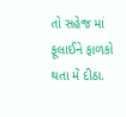તો સહેજ માં ફૂલાઈને ફાળકો થતા મેં દીઠા.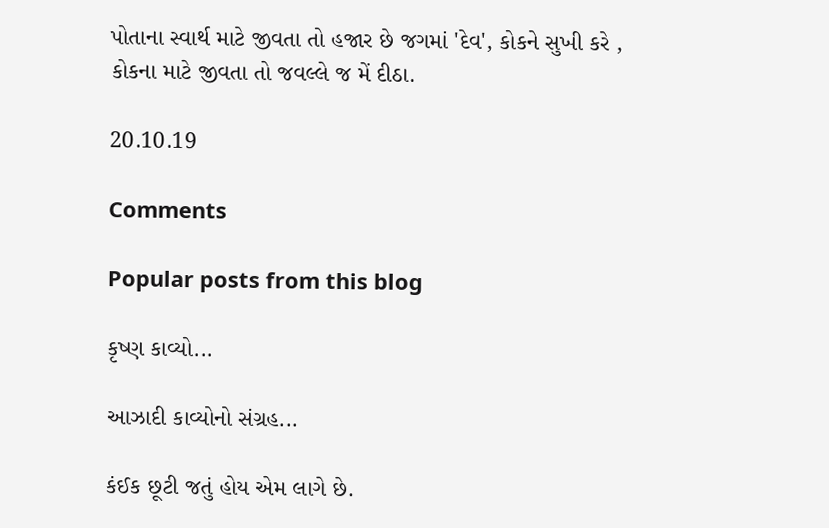પોતાના સ્વાર્થ માટે જીવતા તો હજાર છે જગમાં 'દેવ', કોકને સુખી કરે , કોકના માટે જીવતા તો જવલ્લે જ મેં દીઠા.

20.10.19

Comments

Popular posts from this blog

કૃષ્ણ કાવ્યો...

આઝાદી કાવ્યોનો સંગ્રહ...

કંઈક છૂટી જતું હોય એમ લાગે છે.